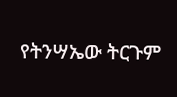የትንሣኤው ትርጉም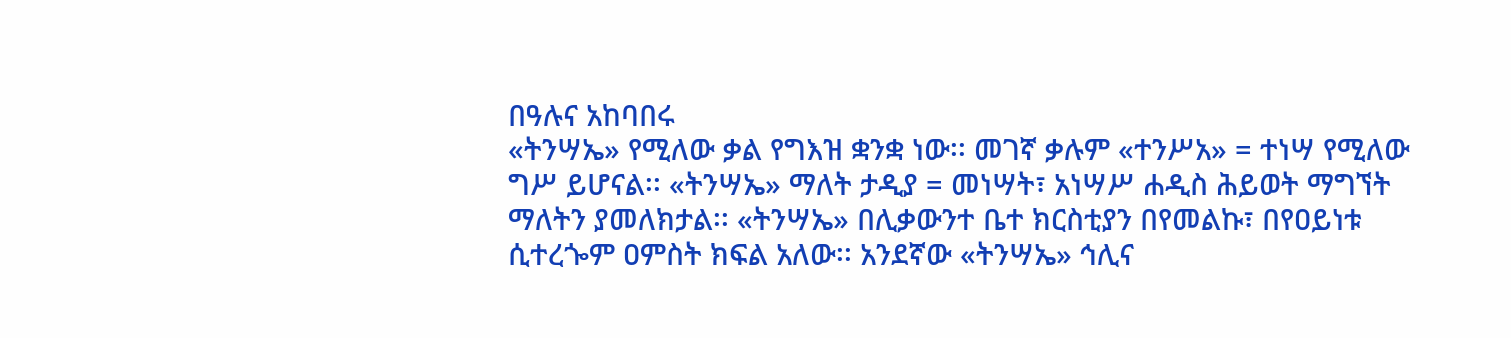በዓሉና አከባበሩ
«ትንሣኤ» የሚለው ቃል የግእዝ ቋንቋ ነው፡፡ መገኛ ቃሉም «ተንሥአ» = ተነሣ የሚለው ግሥ ይሆናል፡፡ «ትንሣኤ» ማለት ታዲያ = መነሣት፣ አነሣሥ ሐዲስ ሕይወት ማግኘት ማለትን ያመለክታል፡፡ «ትንሣኤ» በሊቃውንተ ቤተ ክርስቲያን በየመልኩ፣ በየዐይነቱ ሲተረጐም ዐምስት ክፍል አለው፡፡ አንደኛው «ትንሣኤ» ኅሊና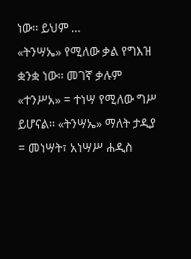ነው፡፡ ይህም …
«ትንሣኤ» የሚለው ቃል የግእዝ ቋንቋ ነው፡፡ መገኛ ቃሉም «ተንሥአ» = ተነሣ የሚለው ግሥ ይሆናል፡፡ «ትንሣኤ» ማለት ታዲያ = መነሣት፣ አነሣሥ ሐዲስ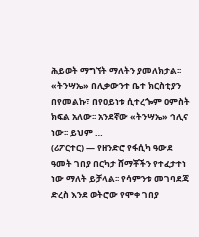ሕይወት ማግኘት ማለትን ያመለክታል፡፡ «ትንሣኤ» በሊቃውንተ ቤተ ክርስቲያን በየመልኩ፣ በየዐይነቱ ሲተረጐም ዐምስት ክፍል አለው፡፡ አንደኛው «ትንሣኤ» ኅሊና ነው፡፡ ይህም …
(ሪፖርተር) — የዘንድሮ የፋሲካ ዓውደ ዓመት ገበያ በርካታ ሸማቾችን የተፈታተነ ነው ማለት ይቻላል፡፡ የሳምንቱ መገባደጃ ድረስ እንደ ወትሮው የሞቀ ገበያ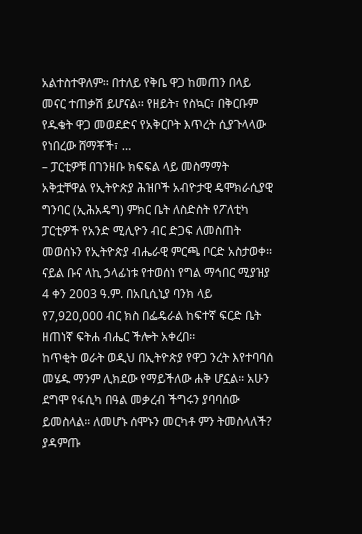አልተስተዋለም፡፡ በተለይ የቅቤ ዋጋ ከመጠን በላይ መናር ተጠቃሽ ይሆናል፡፡ የዘይት፣ የስኳር፣ በቅርቡም የዱቄት ዋጋ መወደድና የአቅርቦት እጥረት ሲያጉላላው የነበረው ሸማቾች፣ …
– ፓርቲዎቹ በገንዘቡ ክፍፍል ላይ መስማማት አቅቷቸዋል የኢትዮጵያ ሕዝቦች አብዮታዊ ዴሞክራሲያዊ ግንባር (ኢሕአዴግ) ምክር ቤት ለስድስት የፖለቲካ ፓርቲዎች የአንድ ሚሊዮን ብር ድጋፍ ለመስጠት መወሰኑን የኢትዮጵያ ብሔራዊ ምርጫ ቦርድ አስታወቀ፡፡
ናይል ቡና ላኪ ኃላፊነቱ የተወሰነ የግል ማኅበር ሚያዝያ 4 ቀን 2003 ዓ.ም. በአቢሲኒያ ባንክ ላይ የ7,920,000 ብር ክስ በፌዴራል ከፍተኛ ፍርድ ቤት ዘጠነኛ ፍትሐ ብሔር ችሎት አቀረበ፡፡
ከጥቂት ወራት ወዲህ በኢትዮጵያ የዋጋ ንረት እየተባባሰ መሄዱ ማንም ሊክደው የማይችለው ሐቅ ሆኗል። አሁን ደግሞ የፋሲካ በዓል መቃረብ ችግሩን ያባባሰው ይመስላል። ለመሆኑ ሰሞኑን መርካቶ ምን ትመስላለች? ያዳምጡ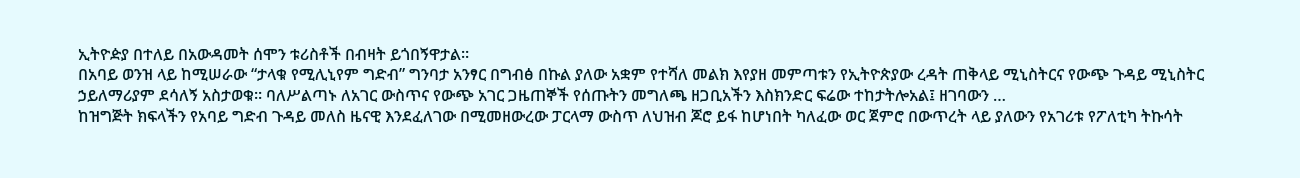ኢትዮዽያ በተለይ በአውዳመት ሰሞን ቱሪስቶች በብዛት ይጎበኝዋታል።
በአባይ ወንዝ ላይ ከሚሠራው “ታላቁ የሚሊኒየም ግድብ” ግንባታ አንፃር በግብፅ በኩል ያለው አቋም የተሻለ መልክ እየያዘ መምጣቱን የኢትዮጵያው ረዳት ጠቅላይ ሚኒስትርና የውጭ ጉዳይ ሚኒስትር ኃይለማሪያም ደሳለኝ አስታወቁ። ባለሥልጣኑ ለአገር ውስጥና የውጭ አገር ጋዜጠኞች የሰጡትን መግለጫ ዘጋቢአችን እስክንድር ፍሬው ተከታትሎአል፤ ዘገባውን …
ከዝግጅት ክፍላችን የአባይ ግድብ ጉዳይ መለስ ዜናዊ እንደፈለገው በሚመዘውረው ፓርላማ ውስጥ ለህዝብ ጆሮ ይፋ ከሆነበት ካለፈው ወር ጀምሮ በውጥረት ላይ ያለውን የአገሪቱ የፖለቲካ ትኩሳት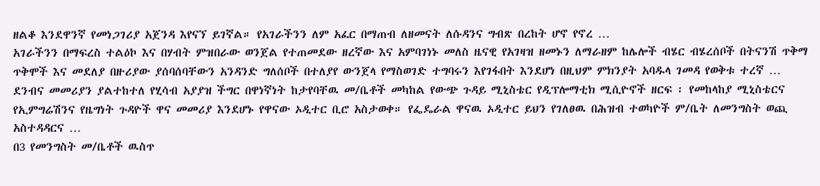ዘልቆ እንደዋንኛ የመነጋገሪያ አጀንዳ እየናኘ ይገኛል። የአገራችንን ለም አፈር በማጠብ ለዘመናት ለሱዳንና ግብጽ በረከት ሆኖ የኖረ …
አገራችንን በማፍረስ ተልዕኮ እና በሃብት ምዝበራው ወንጀል የተጠመደው ዘረኛው እና አምባገነኑ መለስ ዜናዊ የአገዛዝ ዘመኑን ለማራዘም ከሌሎች ብሄር ብሄረሰቦች በትናንሽ ጥቅማ ጥቅሞች እና መደለያ በዙሪያው ያሰባሰባቸውን አንዳንድ ግለሰቦች በተለያየ ውንጀላ የማስወገድ ተግባሩን እየገፋበት እንደሆነ በዚህም ምክንያት አባዱላ ገመዳ የወቅቱ ተረኛ …
ደንብና መመሪያን ያልተከተለ የሂሳብ አያያዝ ችግር በዋነኛነት ከታየባቸዉ መ/ቤቶች መካከል የውጭ ጉዳይ ሚኒስቴር የዲፕሎማቲክ ሚሲዮኖች ዘርፍ ፡ የመከላከያ ሚኒስቴርና የኢምግሬሽንና የዜግነት ጉዳዮች ዋና መመሪያ እንደሆኑ የዋናው ኦዲተር ቢሮ አስታወቀ። የፌዴራል ዋናዉ ኦዲተር ይህን የገለፀዉ በሕዝብ ተወካዮች ም/ቤት ለመንግስት ወጪ አስተዳዳርና …
በ3 የመንግስት መ/ቤቶች ዉስጥ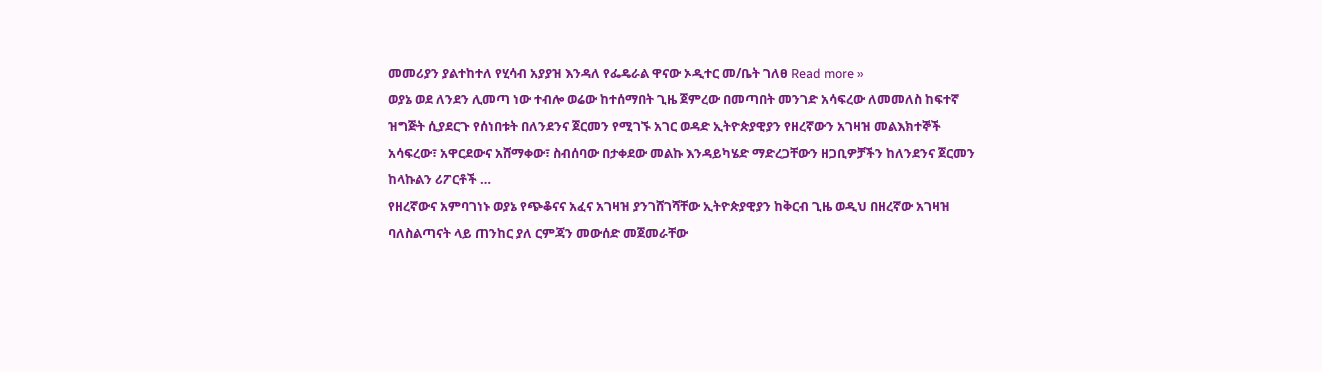መመሪያን ያልተከተለ የሂሳብ አያያዝ እንዳለ የፌዴራል ዋናው ኦዲተር መ/ቤት ገለፀ Read more »
ወያኔ ወደ ለንደን ሊመጣ ነው ተብሎ ወሬው ከተሰማበት ጊዜ ጀምረው በመጣበት መንገድ አሳፍረው ለመመለስ ከፍተኛ ዝግጅት ሲያደርጉ የሰነበቱት በለንደንና ጀርመን የሚገኙ አገር ወዳድ ኢትዮጵያዊያን የዘረኛውን አገዛዝ መልእክተኞች አሳፍረው፣ አዋርደውና አሸማቀው፣ ስብሰባው በታቀደው መልኩ እንዳይካሄድ ማድረጋቸውን ዘጋቢዎቻችን ከለንደንና ጀርመን ከላኩልን ሪፖርቶች …
የዘረኛውና አምባገነኑ ወያኔ የጭቆናና አፈና አገዛዝ ያንገሸገሻቸው ኢትዮጵያዊያን ከቅርብ ጊዜ ወዲህ በዘረኛው አገዛዝ ባለስልጣናት ላይ ጠንከር ያለ ርምጃን መውሰድ መጀመራቸው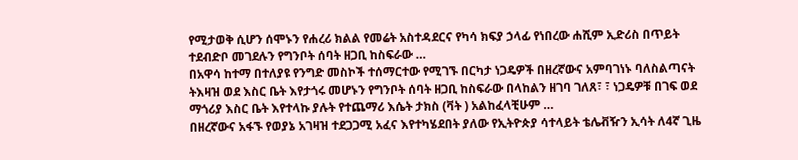የሚታወቅ ሲሆን ሰሞኑን የሐረሪ ክልል የመሬት አስተዳደርና የካሳ ክፍያ ኃላፊ የነበረው ሐሺም ኢድሪስ በጥይት ተደብድቦ መገደሉን የግንቦት ሰባት ዘጋቢ ከስፍራው …
በአዋሳ ከተማ በተለያዩ የንግድ መስኮች ተሰማርተው የሚገኙ በርካታ ነጋዴዎች በዘረኛውና አምባገነኑ ባለስልጣናት ትእዛዝ ወደ እስር ቤት እየታጎሩ መሆኑን የግንቦት ሰባት ዘጋቢ ከስፍራው በላከልን ዘገባ ገለጸ፣ ፣ ነጋዴዎቹ በገፍ ወደ ማጎሪያ እስር ቤት እየተላኩ ያሉት የተጨማሪ እሴት ታክስ (ቫት ) አልከፈላቺሁም …
በዘረኛውና አፋኙ የወያኔ አገዛዝ ተደጋጋሚ አፈና እየተካሄደበት ያለው የኢትዮጵያ ሳተላይት ቴሌቭዥን ኢሳት ለ4ኛ ጊዜ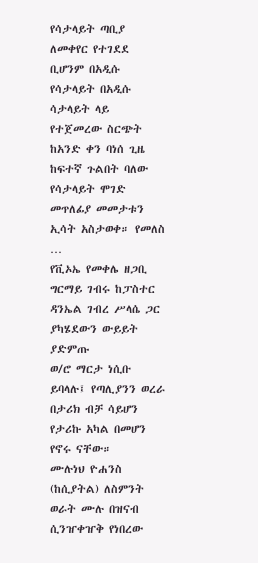የሳታላይት ጣቢያ ለመቀየር የተገደደ ቢሆንም በአዲሱ የሳታላይት በአዲሱ ሳታላይት ላይ የተጀመረው ስርጭት ከአንድ ቀን ባነሰ ጊዜ ከፍተኛ ጉልበት ባለው የሳታላይት ሞገድ መጥለፊያ መመታቱን ኢሳት አስታወቀ። የመለስ …
የቪኦኤ የመቀሌ ዘጋቢ ግርማይ ገብሩ ከፓስተር ዳንኤል ገብረ ሥላሴ ጋር ያካሄደውን ውይይት ያድምጡ
ወ/ሮ ማርታ ነሲቡ ይባላሉ፤ የጣሊያንን ወረራ በታሪክ ብቻ ሳይሆን የታሪኩ አካል በመሆን የኖሩ ናቸው።
ሙሉነህ ዮሐንስ (ከሲያትል) ለስምንት ወራት ሙሉ በዝናብ ሲንዠቀዠቅ የነበረው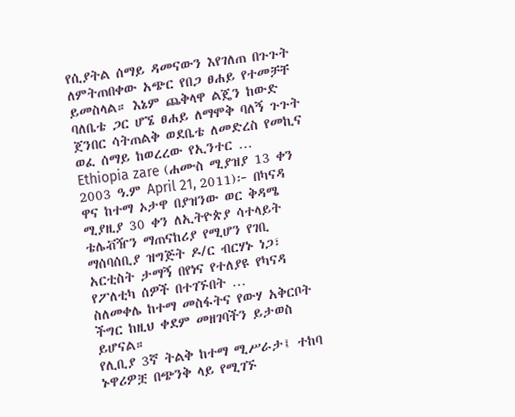የሲያትል ሰማይ ዳመናውን እየገለጠ በጉጉት ለምትጠበቀው አጭር የበጋ ፀሐይ የተመቻቸ ይመስላል። እኔም ጨቅላዋ ልጄን ከውድ ባለቤቴ ጋር ሆኜ ፀሐይ ለማሞቅ ባለኝ ጉጉት ጀንበር ሳትጠልቅ ወደቤቴ ለመድረስ የመኪና ወፈ ሰማይ ከወረረው የኢንተር …
Ethiopia zare (ሐሙስ ሚያዝያ 13 ቀን 2003 ዓ.ም April 21, 2011)፦ በካናዳ ዋና ከተማ ኦታዋ በያዝንው ወር ቅዳሜ ሚያዚያ 30 ቀን ለኢትዮጵያ ሳተላይት ቴሌቭዥን ማጠናከሪያ የሚሆን የገቢ ማሰባሰቢያ ዝግጅት ዶ/ር ብርሃኑ ነጋ፣ አርቲስት ታማኝ በየነና የተለያዩ የካናዳ የፖለቲካ ሰዎች በተገኙበት …
ስለመቀሌ ከተማ መስፋትና የውሃ አቅርቦት ችግር ከዚህ ቀደም መዘገባችን ይታወስ ይሆናል።
የሊቢያ 3ኛ ትልቅ ከተማ ሚሥራታ፤ ተከባ ኑዋሪዎቿ በጭንቅ ላይ የሚገኙ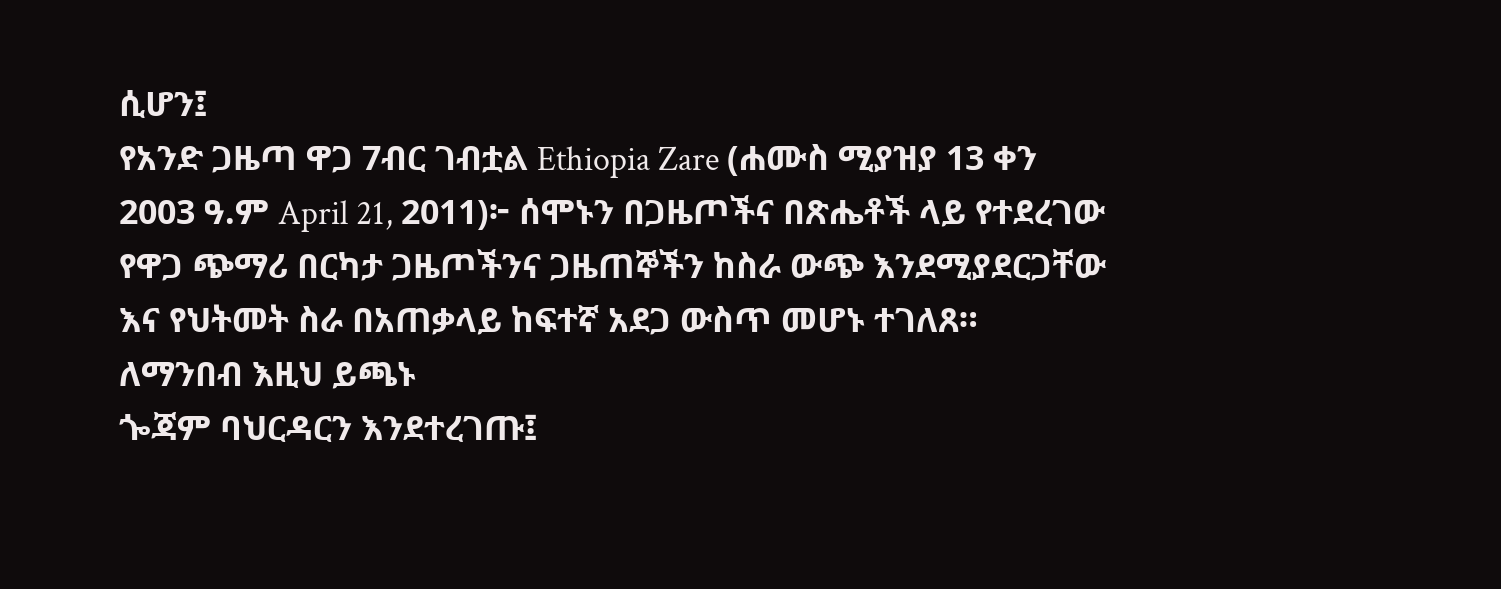ሲሆን፤
የአንድ ጋዜጣ ዋጋ 7ብር ገብቷል Ethiopia Zare (ሐሙስ ሚያዝያ 13 ቀን 2003 ዓ.ም April 21, 2011)፦ ሰሞኑን በጋዜጦችና በጽሔቶች ላይ የተደረገው የዋጋ ጭማሪ በርካታ ጋዜጦችንና ጋዜጠኞችን ከስራ ውጭ እንደሚያደርጋቸው እና የህትመት ስራ በአጠቃላይ ከፍተኛ አደጋ ውስጥ መሆኑ ተገለጸ።
ለማንበብ እዚህ ይጫኑ
ጐጃም ባህርዳርን እንደተረገጡ፤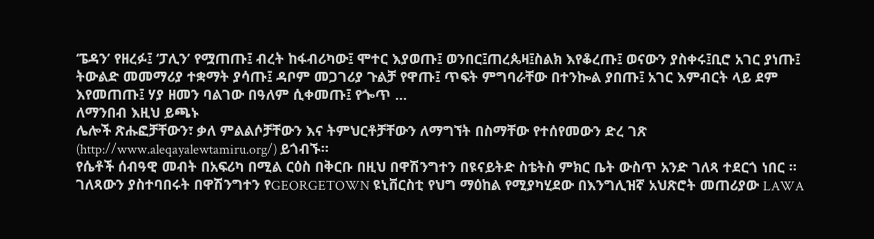‘ፔዳን’ የዘረፉ፤ ‘ፓሊን’ የሟጠጡ፤ ብረት ከፋብሪካው፤ ሞተር እያወጡ፤ ወንበር፤ጠረጴዛ፤ስልክ እየቆረጡ፤ ወናውን ያስቀሩ፤ቢሮ አገር ያነጡ፤ ትውልድ መመማሪያ ተቋማት ያሳጡ፤ ዳቦም መጋገሪያ ጉልቻ የዋጡ፤ ጥፍት ምግባራቸው በተንኰል ያበጡ፤ አገር እምብርት ላይ ደም እየመጠጡ፤ ሃያ ዘመን ባልገው በዓለም ሲቀመጡ፤ የጐጥ …
ለማንበብ እዚህ ይጫኑ
ሌሎች ጽሑፎቻቸውን፣ ቃለ ምልልሶቻቸውን እና ትምህርቶቻቸውን ለማግኘት በስማቸው የተሰየመውን ድረ ገጽ (http://www.aleqayalewtamiru.org/) ይጎብኙ።
የሴቶች ሰብዓዊ መብት በአፍሪካ በሚል ርዕስ በቅርቡ በዚህ በዋሽንግተን በዩናይትድ ስቴትስ ምክር ቤት ውስጥ አንድ ገለጻ ተደርጎ ነበር ። ገለጻውን ያስተባበሩት በዋሽንግተን የGEORGETOWN ዩኒቨርስቲ የህግ ማዕከል የሚያካሂደው በእንግሊዝኛ አህጽሮት መጠሪያው LAWA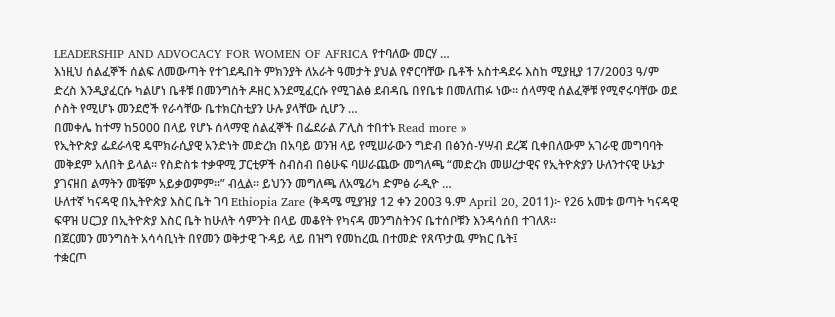LEADERSHIP AND ADVOCACY FOR WOMEN OF AFRICA የተባለው መርሃ …
እነዚህ ሰልፈኞች ሰልፍ ለመውጣት የተገደዱበት ምክንያት ለአራት ዓመታት ያህል የኖርባቸው ቤቶች አስተዳደሩ እስከ ሚያዚያ 17/2003 ዓ/ም ድረስ እንዲያፈርሱ ካልሆነ ቤቶቹ በመንግስት ዶዘር እንደሚፈርሱ የሚገልፅ ደብዳቤ በየቤቱ በመለጠፉ ነው፡፡ ሰላማዊ ሰልፈኞቹ የሚኖሩባቸው ወደ ሶስት የሚሆኑ መንደሮች የራሳቸው ቤተክርስቲያን ሁሉ ያላቸው ሲሆን …
በመቀሌ ከተማ ከ5000 በላይ የሆኑ ሰላማዊ ሰልፈኞች በፌደራል ፖሊስ ተበተኑ Read more »
የኢትዮጵያ ፌደራላዊ ዴሞክራሲያዊ አንድነት መድረክ በአባይ ወንዝ ላይ የሚሠራውን ግድብ በፅንሰ-ሃሣብ ደረጃ ቢቀበለውም አገራዊ መግባባት መቅደም አለበት ይላል፡፡ የስድስቱ ተቃዋሚ ፓርቲዎች ስብስብ በፅሁፍ ባሠራጨው መግለጫ “መድረክ መሠረታዊና የኢትዮጵያን ሁለንተናዊ ሁኔታ ያገናዘበ ልማትን መቼም አይቃወምም፡፡” ብሏል፡፡ ይህንን መግለጫ ለአሜሪካ ድምፅ ራዲዮ …
ሁለተኛ ካናዳዊ በኢትዮጵያ እስር ቤት ገባ Ethiopia Zare (ቅዳሜ ሚያዝያ 12 ቀን 2003 ዓ.ም April 20, 2011)፦ የ26 አመቱ ወጣት ካናዳዊ ፍዋዝ ሀርጋያ በኢትዮጵያ እስር ቤት ከሁለት ሳምንት በላይ መቆየት የካናዳ መንግስትንና ቤተሰቦቹን እንዳሳሰበ ተገለጸ።
በጀርመን መንግስት አሳሳቢነት በየመን ወቅታዊ ጉዳይ ላይ በዝግ የመከረዉ በተመድ የጸጥታዉ ምክር ቤት፤
ተቋርጦ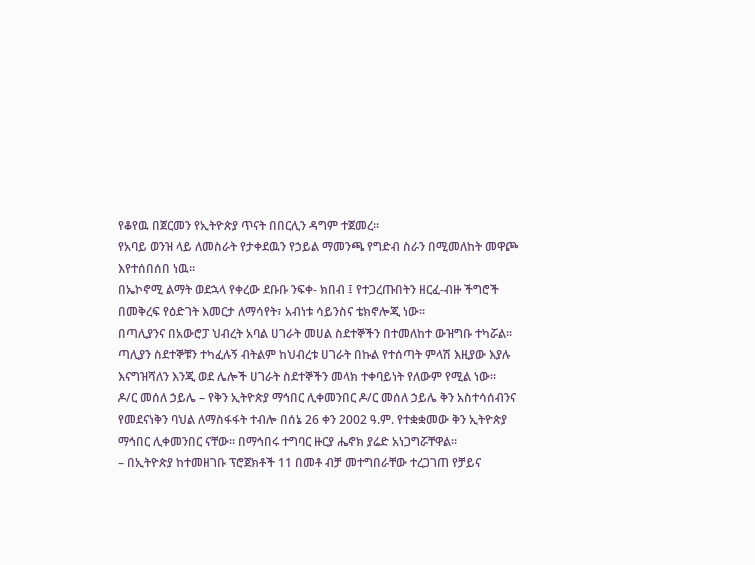የቆየዉ በጀርመን የኢትዮጵያ ጥናት በበርሊን ዳግም ተጀመረ።
የአባይ ወንዝ ላይ ለመስራት የታቀደዉን የኃይል ማመንጫ የግድብ ስራን በሚመለከት መዋጮ እየተሰበሰበ ነዉ።
በኤኮኖሚ ልማት ወደኋላ የቀረው ደቡቡ ንፍቀ- ክበብ ፤ የተጋረጡበትን ዘርፈ-ብዙ ችግሮች በመቅረፍ የዕድገት እመርታ ለማሳየት፣ አብነቱ ሳይንስና ቴክኖሎጂ ነው።
በጣሊያንና በአውሮፓ ህብረት አባል ሀገራት መሀል ስደተኞችን በተመለከተ ውዝግቡ ተካሯል። ጣሊያን ስደተኞቹን ተካፈሉኝ ብትልም ከህብረቱ ሀገራት በኩል የተሰጣት ምላሽ እዚያው እያሉ እናግዝሻለን እንጂ ወደ ሌሎች ሀገራት ስደተኞችን መላክ ተቀባይነት የለውም የሚል ነው።
ዶ/ር መሰለ ኃይሌ – የቅን ኢትዮጵያ ማኅበር ሊቀመንበር ዶ/ር መሰለ ኃይሌ ቅን አስተሳሰብንና የመደናነቅን ባህል ለማስፋፋት ተብሎ በሰኔ 26 ቀን 2002 ዓ.ም. የተቋቋመው ቅን ኢትዮጵያ ማኅበር ሊቀመንበር ናቸው፡፡ በማኅበሩ ተግባር ዙርያ ሔኖክ ያሬድ አነጋግሯቸዋል፡፡
– በኢትዮጵያ ከተመዘገቡ ፕሮጀክቶች 11 በመቶ ብቻ መተግበራቸው ተረጋገጠ የቻይና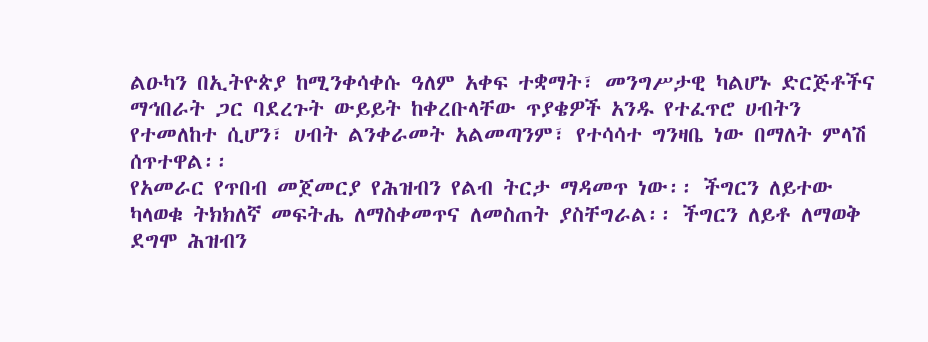ልዑካን በኢትዮጵያ ከሚንቀሳቀሱ ዓለም አቀፍ ተቋማት፣ መንግሥታዊ ካልሆኑ ድርጅቶችና ማኅበራት ጋር ባደረጉት ውይይት ከቀረቡላቸው ጥያቄዎች አንዱ የተፈጥሮ ሀብትን የተመለከተ ሲሆን፣ ሀብት ልንቀራመት አልመጣንም፣ የተሳሳተ ግንዛቤ ነው በማለት ምላሽ ሰጥተዋል፡፡
የአመራር የጥበብ መጀመርያ የሕዝብን የልብ ትርታ ማዳመጥ ነው፡፡ ችግርን ለይተው ካላወቁ ትክክለኛ መፍትሔ ለማስቀመጥና ለመስጠት ያስቸግራል፡፡ ችግርን ለይቶ ለማወቅ ደግሞ ሕዝብን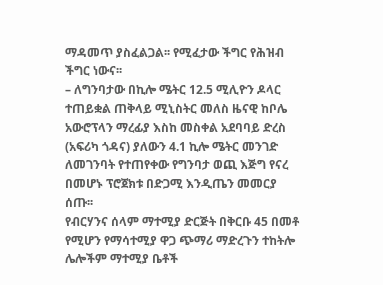ማዳመጥ ያስፈልጋል፡፡ የሚፈታው ችግር የሕዝብ ችግር ነውና፡፡
– ለግንባታው በኪሎ ሜትር 12.5 ሚሊዮን ዶላር ተጠይቋል ጠቅላይ ሚኒስትር መለስ ዜናዊ ከቦሌ አውሮፕላን ማረፊያ እስከ መስቀል አደባባይ ድረስ (አፍሪካ ጎዳና) ያለውን 4.1 ኪሎ ሜትር መንገድ ለመገንባት የተጠየቀው የግንባታ ወጪ እጅግ የናረ በመሆኑ ፕሮጀክቱ በድጋሚ እንዲጤን መመርያ ሰጡ፡፡
የብርሃንና ሰላም ማተሚያ ድርጅት በቅርቡ 45 በመቶ የሚሆን የማሳተሚያ ዋጋ ጭማሪ ማድረጉን ተከትሎ ሌሎችም ማተሚያ ቤቶች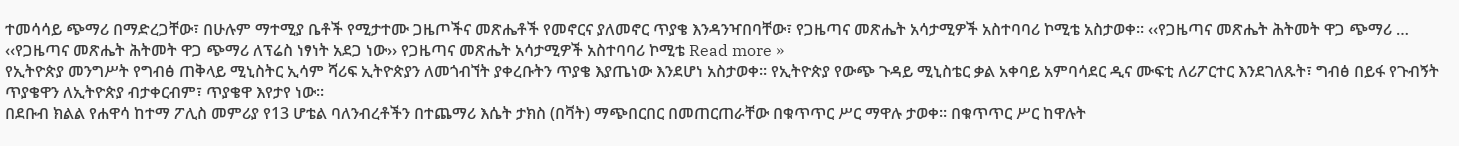ተመሳሳይ ጭማሪ በማድረጋቸው፣ በሁሉም ማተሚያ ቤቶች የሚታተሙ ጋዜጦችና መጽሔቶች የመኖርና ያለመኖር ጥያቄ እንዳንዣበባቸው፣ የጋዜጣና መጽሔት አሳታሚዎች አስተባባሪ ኮሚቴ አስታወቀ፡፡ ‹‹የጋዜጣና መጽሔት ሕትመት ዋጋ ጭማሪ …
‹‹የጋዜጣና መጽሔት ሕትመት ዋጋ ጭማሪ ለፕሬስ ነፃነት አደጋ ነው›› የጋዜጣና መጽሔት አሳታሚዎች አስተባባሪ ኮሚቴ Read more »
የኢትዮጵያ መንግሥት የግብፅ ጠቅላይ ሚኒስትር ኢሳም ሻሪፍ ኢትዮጵያን ለመጎብኘት ያቀረቡትን ጥያቄ እያጤነው እንደሆነ አስታወቀ፡፡ የኢትዮጵያ የውጭ ጉዳይ ሚኒስቴር ቃል አቀባይ አምባሳደር ዲና ሙፍቲ ለሪፖርተር እንደገለጹት፣ ግብፅ በይፋ የጉብኝት ጥያቄዋን ለኢትዮጵያ ብታቀርብም፣ ጥያቄዋ እየታየ ነው፡፡
በደቡብ ክልል የሐዋሳ ከተማ ፖሊስ መምሪያ የ13 ሆቴል ባለንብረቶችን በተጨማሪ እሴት ታክስ (በቫት) ማጭበርበር በመጠርጠራቸው በቁጥጥር ሥር ማዋሉ ታወቀ፡፡ በቁጥጥር ሥር ከዋሉት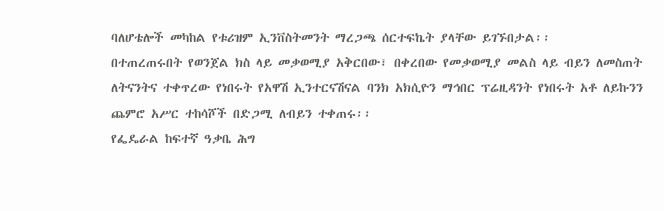ባለሆቴሎች መካከል የቱሪዝም ኢንቨስትመንት ማረጋጫ ሰርተፍኬት ያላቸው ይገኙበታል፡፡
በተጠረጠሩበት የወንጀል ክስ ላይ መቃወሚያ አቅርበው፣ በቀረበው የመቃወሚያ መልስ ላይ ብይን ለመስጠት ለትናንትና ተቀጥረው የነበሩት የአዋሽ ኢንተርናሽናል ባንክ አክሲዮን ማኅበር ፕሬዚዳንት የነበሩት አቶ ለይኩንን ጨምሮ አሥር ተከሳሾች በድጋሚ ለብይን ተቀጠሩ፡፡
የፌዴራል ከፍተኛ ዓቃቤ ሕግ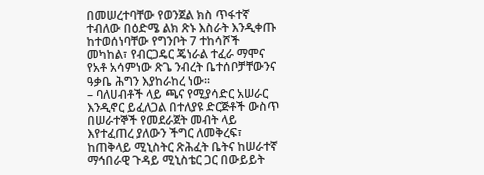በመሠረተባቸው የወንጀል ክስ ጥፋተኛ ተብለው በዕድሜ ልክ ጽኑ እስራት እንዲቀጡ ከተወሰነባቸው የግንቦት 7 ተከሳሾች መካከል፣ የብርጋዴር ጄነራል ተፈራ ማሞና የአቶ አሳምነው ጽጌ ንብረት ቤተሰቦቻቸውንና ዓቃቤ ሕግን እያከራከረ ነው፡፡
– ባለሀብቶች ላይ ጫና የሚያሳድር አሠራር እንዲኖር ይፈለጋል በተለያዩ ድርጅቶች ውስጥ በሠራተኞች የመደራጀት መብት ላይ እየተፈጠረ ያለውን ችግር ለመቅረፍ፣ ከጠቅላይ ሚኒስትር ጽሕፈት ቤትና ከሠራተኛ ማኅበራዊ ጉዳይ ሚኒስቴር ጋር በውይይት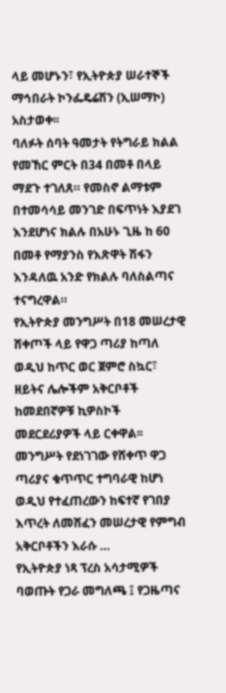ላይ መሆኑን፣ የኢትዮጵያ ሠራተኞች ማኅበራት ኮንፌዴሬሽን (ኢሠማኮ) አስታወቀ፡፡
ባለፉት ሰባት ዓመታት የትግራይ ክልል የመኸር ምርት በ34 በመቶ በላይ ማደጉ ተገለጸ። የመስኖ ልማቱም በተመሳሳይ መንገድ በፍጥነት እያደገ እንደሆነና ክልሉ በአሁኑ ጊዜ ከ 60 በመቶ የማያንስ የእጽዋት ሽፋን እንዳለዉ አንድ የክልሉ ባለስልጣና ተናግረዋል።
የኢትዮጵያ መንግሥት በ18 መሠረታዊ ሸቀጦች ላይ የዋጋ ጣሪያ ከጣለ ወዲህ ከጥር ወር ጀምሮ ስኳር፣ ዘይትና ሌሎችም አቅርቦቶች ከመደበኛዎቹ ኪዎስኮች መደርደሪያዎች ላይ ርቀዋል፡፡ መንግሥት የደነገገው የሸቀጥ ዋጋ ጣሪያና ቁጥጥር ተግባራዊ ከሆነ ወዲህ የተፈጠረውን ከፍተኛ የገበያ እጥረት ለመሸፈን መሠረታዊ የምግብ አቅርቦቶችን እራሱ …
የኢትዮጵያ ነጻ ፕረስ አሳታሚዎች ባወጡት የጋራ መግለጫ ፤ የጋዜጣና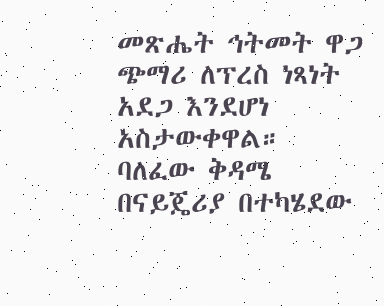መጽሔት ኅትመት ዋጋ ጭማሪ ለፕረስ ነጻነት አደጋ እንደሆነ አስታውቀዋል።
ባለፈው ቅዳሜ በናይጄሪያ በተካሄደው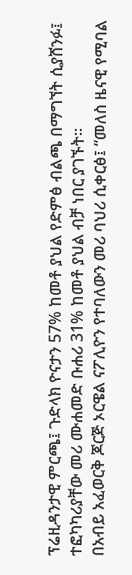ፕሬዚዳንታዊ ምርጫ፤ ጉድላክ ዮናታን 57% ከመቶ ያህል የድምፅ ብልጫ በማግኘት ሲያሸንፉ፤ ተፎካካሪያቸው መሪ ሙሐመድ ቡሐሪ 31% ከመቶ ያህል ብቻ ነበር ያገኙት።
በአብይ አፈወርቅ ጆርጅ ኦርዌል ናፖሊዮን የተባለውን መሪ ባህሪ ሲቀርፅ፤ “መለስ ዜናዊ የሚባል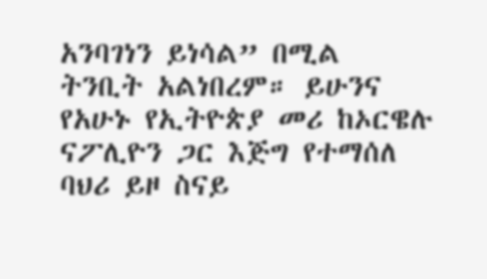አንባገነን ይነሳል” በሚል ትንቢት አልነበረም። ይሁንና የአሁኑ የኢትዮጵያ መሪ ከኦርዌሉ ናፖሊዮን ጋር እጅግ የተማሰለ ባህሪ ይዞ ስናይ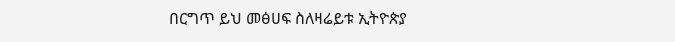በርግጥ ይህ መፅሀፍ ስለዛሬይቱ ኢትዮጵያ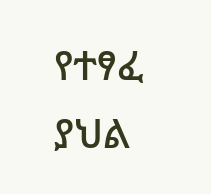የተፃፈ ያህል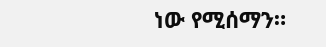ነው የሚሰማን።